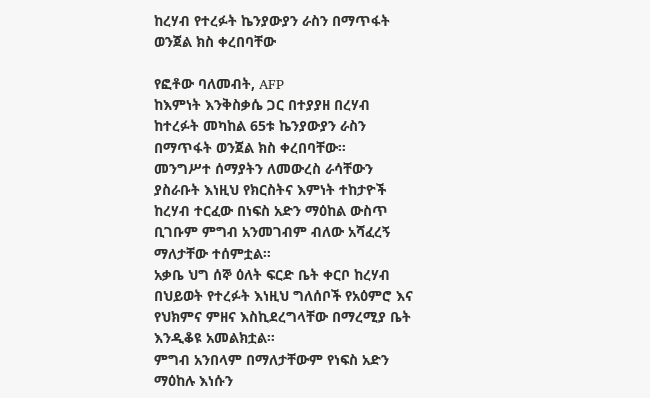ከረሃብ የተረፉት ኬንያውያን ራስን በማጥፋት ወንጀል ክስ ቀረበባቸው

የፎቶው ባለመብት, AFP
ከእምነት እንቅስቃሴ ጋር በተያያዘ በረሃብ ከተረፉት መካከል 65ቱ ኬንያውያን ራስን በማጥፋት ወንጀል ክስ ቀረበባቸው።
መንግሥተ ሰማያትን ለመውረስ ራሳቸውን ያስራቡት እነዚህ የክርስትና እምነት ተከታዮች ከረሃብ ተርፈው በነፍስ አድን ማዕከል ውስጥ ቢገቡም ምግብ አንመገብም ብለው አሻፈረኝ ማለታቸው ተሰምቷል።
አቃቤ ህግ ሰኞ ዕለት ፍርድ ቤት ቀርቦ ከረሃብ በህይወት የተረፉት እነዚህ ግለሰቦች የአዕምሮ እና የህክምና ምዘና እስኪደረግላቸው በማረሚያ ቤት እንዲቆዩ አመልክቷል።
ምግብ አንበላም በማለታቸውም የነፍስ አድን ማዕከሉ እነሱን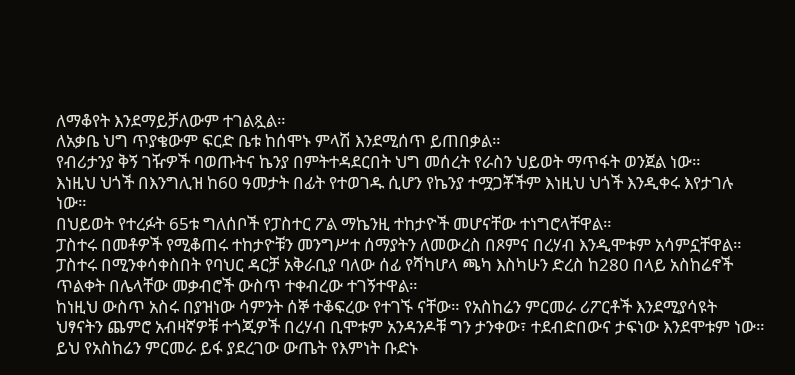ለማቆየት እንደማይቻለውም ተገልጿል።
ለአቃቤ ህግ ጥያቄውም ፍርድ ቤቱ ከሰሞኑ ምላሽ እንደሚሰጥ ይጠበቃል።
የብሪታንያ ቅኝ ገዥዎች ባወጡትና ኬንያ በምትተዳደርበት ህግ መሰረት የራስን ህይወት ማጥፋት ወንጀል ነው።
እነዚህ ህጎች በእንግሊዝ ከ60 ዓመታት በፊት የተወገዱ ሲሆን የኬንያ ተሟጋቾችም እነዚህ ህጎች እንዲቀሩ እየታገሉ ነው።
በህይወት የተረፉት 65ቱ ግለሰቦች የፓስተር ፖል ማኬንዚ ተከታዮች መሆናቸው ተነግሮላቸዋል።
ፓስተሩ በመቶዎች የሚቆጠሩ ተከታዮቹን መንግሥተ ሰማያትን ለመውረስ በጾምና በረሃብ እንዲሞቱም አሳምኗቸዋል።
ፓስተሩ በሚንቀሳቀስበት የባህር ዳርቻ አቅራቢያ ባለው ሰፊ የሻካሆላ ጫካ እስካሁን ድረስ ከ280 በላይ አስከሬኖች ጥልቀት በሌላቸው መቃብሮች ውስጥ ተቀብረው ተገኝተዋል።
ከነዚህ ውስጥ አስሩ በያዝነው ሳምንት ሰኞ ተቆፍረው የተገኙ ናቸው። የአስከሬን ምርመራ ሪፖርቶች እንደሚያሳዩት ህፃናትን ጨምሮ አብዛኛዎቹ ተጎጂዎች በረሃብ ቢሞቱም አንዳንዶቹ ግን ታንቀው፣ ተደብድበውና ታፍነው እንደሞቱም ነው።
ይህ የአስከሬን ምርመራ ይፋ ያደረገው ውጤት የእምነት ቡድኑ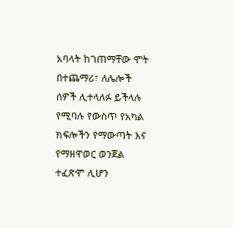አባላት ከገጠማቸው ሞት በተጨማሪ፣ ለሌሎች ሰዎች ሊተላለፉ ይችላሉ የሚባሉ የውስጥ የአካል ክፍሎችን የማውጣት እና የማዘዋወር ወንጀል ተፈጽሞ ሊሆን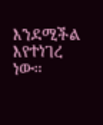እንደሚችል እየተነገረ ነው።